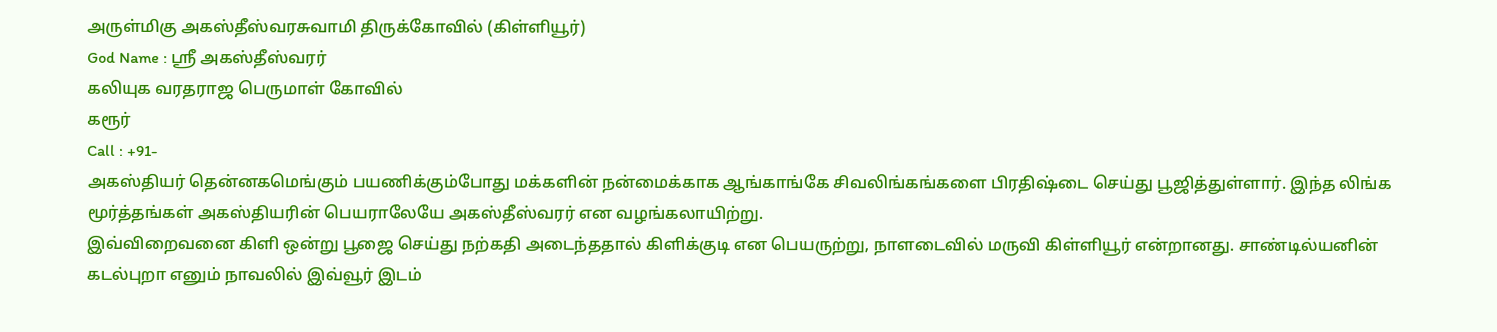அருள்மிகு அகஸ்தீஸ்வரசுவாமி திருக்கோவில் (கிள்ளியூர்)
God Name : ஸ்ரீ அகஸ்தீஸ்வரர்
கலியுக வரதராஜ பெருமாள் கோவில்
கரூர்
Call : +91-
அகஸ்தியர் தென்னகமெங்கும் பயணிக்கும்போது மக்களின் நன்மைக்காக ஆங்காங்கே சிவலிங்கங்களை பிரதிஷ்டை செய்து பூஜித்துள்ளார். இந்த லிங்க மூர்த்தங்கள் அகஸ்தியரின் பெயராலேயே அகஸ்தீஸ்வரர் என வழங்கலாயிற்று.
இவ்விறைவனை கிளி ஒன்று பூஜை செய்து நற்கதி அடைந்ததால் கிளிக்குடி என பெயருற்று, நாளடைவில் மருவி கிள்ளியூர் என்றானது. சாண்டில்யனின் கடல்புறா எனும் நாவலில் இவ்வூர் இடம்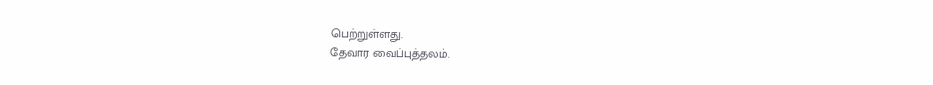பெற்றுள்ளது.
தேவார வைப்புத்தலம்.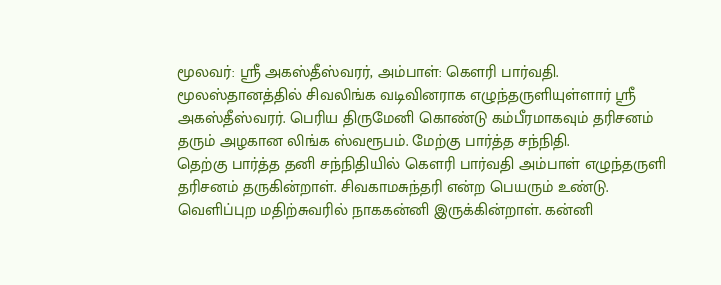மூலவர்: ஸ்ரீ அகஸ்தீஸ்வரர், அம்பாள்: கௌரி பார்வதி.
மூலஸ்தானத்தில் சிவலிங்க வடிவினராக எழுந்தருளியுள்ளார் ஸ்ரீ அகஸ்தீஸ்வரர். பெரிய திருமேனி கொண்டு கம்பீரமாகவும் தரிசனம் தரும் அழகான லிங்க ஸ்வரூபம். மேற்கு பார்த்த சந்நிதி.
தெற்கு பார்த்த தனி சந்நிதியில் கௌரி பார்வதி அம்பாள் எழுந்தருளி தரிசனம் தருகின்றாள். சிவகாமசுந்தரி என்ற பெயரும் உண்டு.
வெளிப்புற மதிற்சுவரில் நாககன்னி இருக்கின்றாள். கன்னி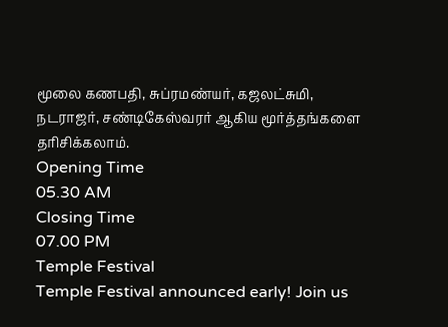மூலை கணபதி, சுப்ரமண்யர், கஜலட்சுமி, நடராஜர், சண்டிகேஸ்வரர் ஆகிய மூர்த்தங்களை தரிசிக்கலாம்.
Opening Time
05.30 AM
Closing Time
07.00 PM
Temple Festival
Temple Festival announced early! Join us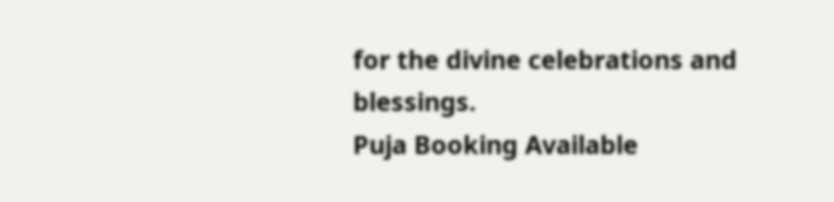for the divine celebrations and blessings.
Puja Booking Available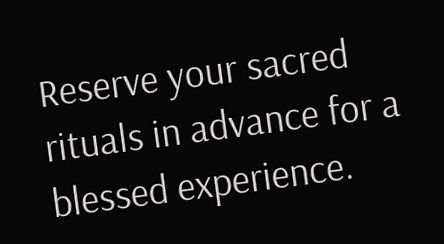Reserve your sacred rituals in advance for a blessed experience.